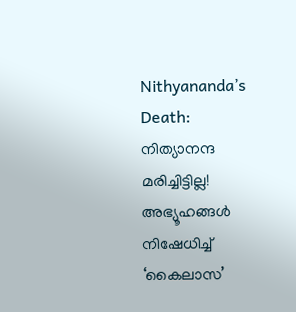Nithyananda’s Death: നിത്യാനന്ദ മരിച്ചിട്ടില്ല! അഭ്യൂഹങ്ങൾ നിഷേധിച്ച് ‘കൈലാസ’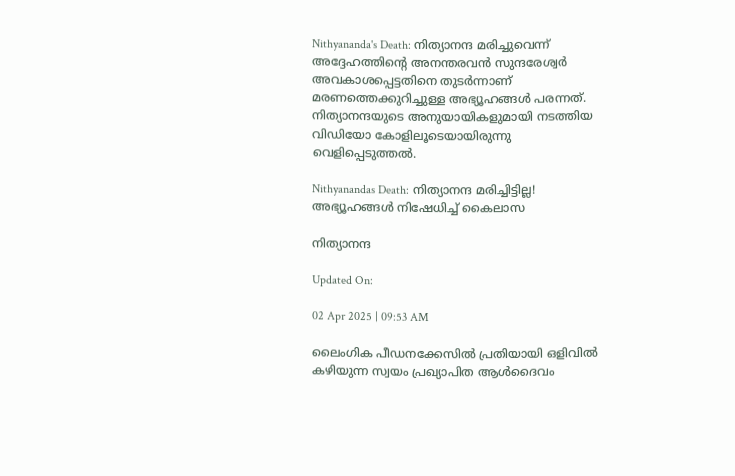Nithyananda's Death: നിത്യാനന്ദ മരിച്ചുവെന്ന് അദ്ദേഹത്തിന്റെ അനന്തരവൻ സുന്ദരേശ്വർ അവകാശപ്പെട്ടതിനെ തുടർന്നാണ് മരണത്തെക്കുറിച്ചുള്ള അഭ്യൂഹങ്ങൾ പരന്നത്. നിത്യാനന്ദയുടെ അനുയായികളുമായി നടത്തിയ വിഡിയോ കോളിലൂടെയായിരുന്നു വെളിപ്പെടുത്തൽ.

Nithyanandas Death: നിത്യാനന്ദ മരിച്ചിട്ടില്ല! അഭ്യൂഹങ്ങൾ നിഷേധിച്ച് കൈലാസ

നിത്യാനന്ദ

Updated On:

02 Apr 2025 | 09:53 AM

ലൈംഗിക പീഡനക്കേസിൽ പ്രതിയായി ഒളിവിൽ കഴിയുന്ന സ്വയം പ്രഖ്യാപിത ആൾദൈവം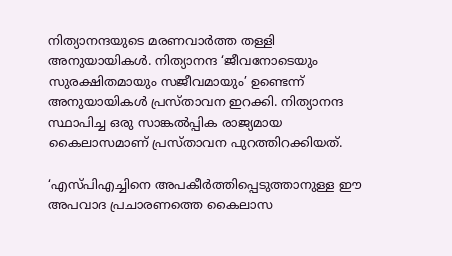നിത്യാനന്ദയുടെ മരണവാ‍ർത്ത തള്ളി അനുയായികൾ. നിത്യാനന്ദ ‘ജീവനോടെയും സുരക്ഷിതമായും സജീവമായും’ ഉണ്ടെന്ന് അനുയായികൾ പ്രസ്താവന ഇറക്കി. നിത്യാനന്ദ സ്ഥാപിച്ച ഒരു സാങ്കൽപ്പിക രാജ്യമായ കൈലാസമാണ് പ്രസ്താവന പുറത്തിറക്കിയത്.

‘എസ്‌പിഎച്ചിനെ അപകീർത്തിപ്പെടുത്താനുള്ള ഈ അപവാദ പ്രചാരണത്തെ കൈലാസ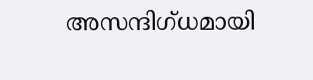അസന്ദിഗ്ധമായി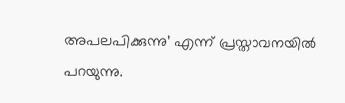അപലപിക്കുന്നു’ എന്ന് പ്രസ്താവനയിൽ പറയുന്നു.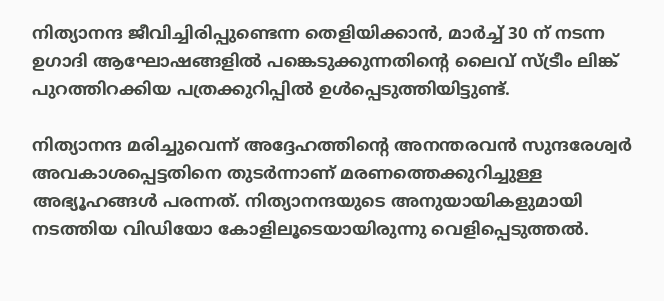നിത്യാനന്ദ ജീവിച്ചിരിപ്പുണ്ടെന്ന തെളിയിക്കാൻ, മാർച്ച് 30 ന് നടന്ന ഉഗാദി ആഘോഷങ്ങളിൽ പങ്കെടുക്കുന്നതിന്റെ ലൈവ് സ്ട്രീം ലിങ്ക് പുറത്തിറക്കിയ പത്രക്കുറിപ്പിൽ ഉൾപ്പെടുത്തിയിട്ടുണ്ട്.

നിത്യാനന്ദ മരിച്ചുവെന്ന് അദ്ദേഹത്തിന്റെ അനന്തരവൻ സുന്ദരേശ്വർ അവകാശപ്പെട്ടതിനെ തുടർന്നാണ് മരണത്തെക്കുറിച്ചുള്ള അഭ്യൂഹങ്ങൾ പരന്നത്. നിത്യാനന്ദയുടെ അനുയായികളുമായി നടത്തിയ വിഡിയോ കോളിലൂടെയായിരുന്നു വെളിപ്പെടുത്തൽ.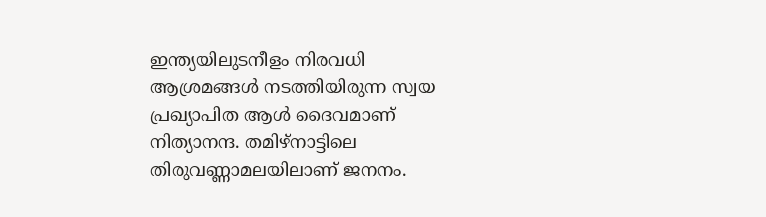ഇന്ത്യയിലുടനീളം നിരവധി ആശ്രമങ്ങൾ നടത്തിയിരുന്ന സ്വയ പ്രഖ്യാപിത ആൾ ദൈവമാണ് നിത്യാനന്ദ. തമിഴ്നാട്ടിലെ തിരുവണ്ണാമലയിലാണ് ജനനം.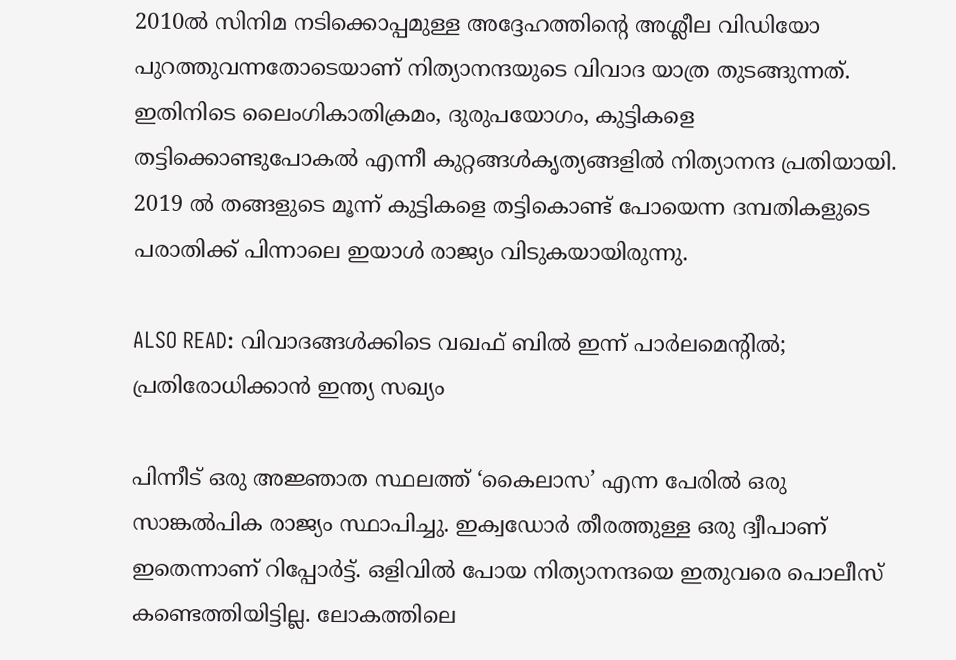2010ൽ സിനിമ നടിക്കൊപ്പമുള്ള അദ്ദേഹത്തിന്റെ അശ്ലീല വിഡിയോ പുറത്തുവന്നതോടെയാണ് നിത്യാനന്ദയുടെ വിവാദ യാത്ര തുടങ്ങുന്നത്.  ഇതിനിടെ ലൈംഗികാതിക്രമം, ദുരുപയോഗം, കുട്ടികളെ തട്ടിക്കൊണ്ടുപോകൽ എന്നീ കുറ്റങ്ങൾകൃത്യങ്ങളിൽ നിത്യാനന്ദ പ്രതിയായി. 2019 ൽ തങ്ങളുടെ മൂന്ന് കുട്ടികളെ തട്ടികൊണ്ട് പോയെന്ന ദമ്പതികളുടെ പരാതിക്ക് പിന്നാലെ ഇയാൾ രാജ്യം വിടുകയായിരുന്നു.

ALSO READ: വിവാദങ്ങൾക്കിടെ വഖഫ് ബിൽ ഇന്ന് പാർലമെന്റിൽ; പ്രതിരോധിക്കാൻ ഇന്ത്യ സഖ്യം

പിന്നീട് ഒരു അജ്ഞാത സ്ഥലത്ത് ‘കൈലാസ’ എന്ന പേരിൽ ഒരു സാങ്കൽപിക രാജ്യം സ്ഥാപിച്ചു. ഇക്വഡോർ തീരത്തുള്ള ഒരു ദ്വീപാണ് ഇതെന്നാണ് റിപ്പോർട്ട്. ഒളിവിൽ പോയ നിത്യാനന്ദയെ ഇതുവരെ പൊലീസ് കണ്ടെത്തിയിട്ടില്ല. ലോകത്തിലെ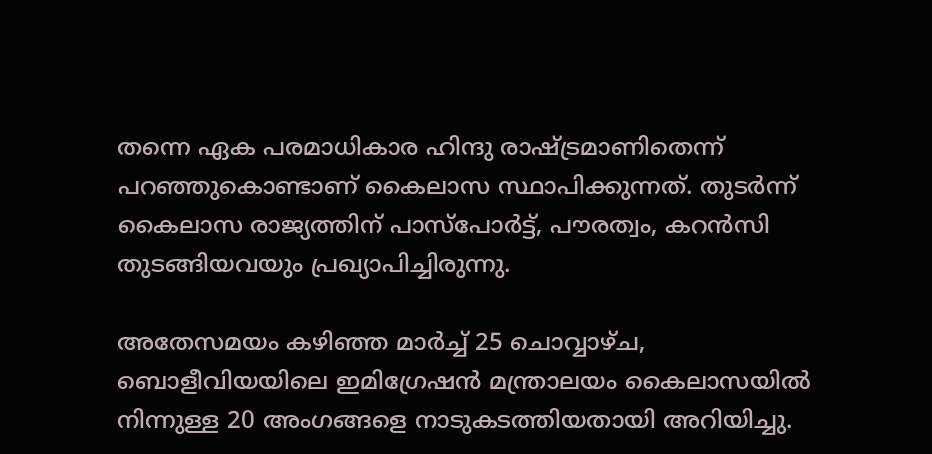തന്നെ ഏക പരമാധികാര ഹിന്ദു രാഷ്ട്രമാണിതെന്ന് പറഞ്ഞുകൊണ്ടാണ് കൈലാസ സ്ഥാപിക്കുന്നത്. തുടർന്ന് കൈലാസ രാജ്യത്തിന് പാസ്‌പോർട്ട്, പൗരത്വം, കറൻസി തുടങ്ങിയവയും പ്രഖ്യാപിച്ചിരുന്നു.

അതേസമയം കഴിഞ്ഞ മാർച്ച് 25 ചൊവ്വാഴ്ച, ബൊളീവിയയിലെ ഇമിഗ്രേഷൻ മന്ത്രാലയം കൈലാസയിൽ നിന്നുള്ള 20 അംഗങ്ങളെ നാടുകടത്തിയതായി അറിയിച്ചു.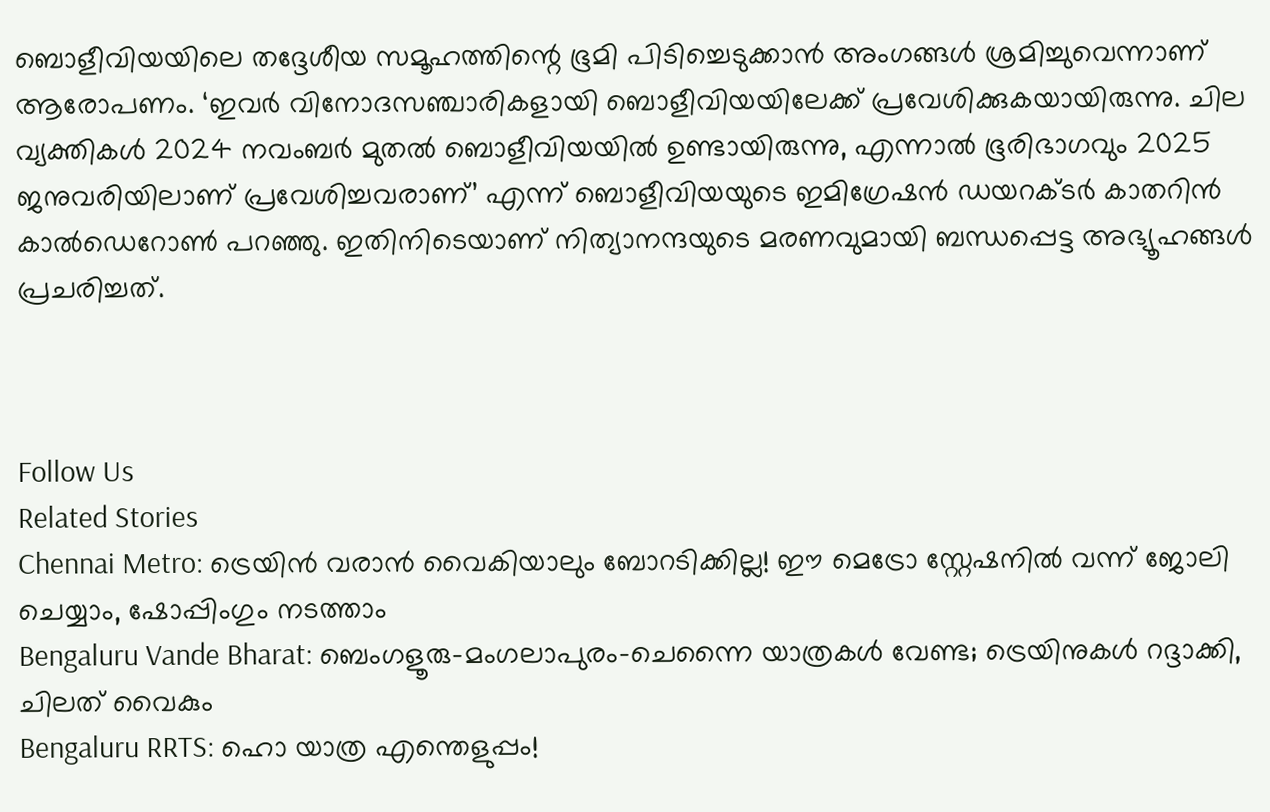ബൊളീവിയയിലെ തദ്ദേശീയ സമൂഹത്തിന്റെ ഭൂമി പിടിച്ചെടുക്കാൻ അംഗങ്ങൾ ശ്രമിച്ചുവെന്നാണ് ആരോപണം. ‘ഇവർ വിനോദസഞ്ചാരികളായി ബൊളീവിയയിലേക്ക് പ്രവേശിക്കുകയായിരുന്നു. ചില വ്യക്തികൾ 2024 നവംബർ മുതൽ ബൊളീവിയയിൽ ഉണ്ടായിരുന്നു, എന്നാൽ ഭൂരിഭാഗവും 2025 ജനുവരിയിലാണ് പ്രവേശിച്ചവരാണ്’ എന്ന് ബൊളീവിയയുടെ ഇമിഗ്രേഷൻ ഡയറക്ടർ കാതറിൻ കാൽഡെറോൺ പറഞ്ഞു. ഇതിനിടെയാണ് നിത്യാനന്ദയുടെ മരണവുമായി ബന്ധപ്പെട്ട അഭ്യൂഹങ്ങൾ പ്രചരിച്ചത്.



Follow Us
Related Stories
Chennai Metro: ട്രെയിൻ വരാൻ വൈകിയാലും ബോറടിക്കില്ല! ഈ മെട്രോ സ്റ്റേഷനിൽ വന്ന് ജോലി ചെയ്യാം, ഷോപ്പിംഗും നടത്താം
Bengaluru Vande Bharat: ബെംഗളൂരു-മംഗലാപുരം-ചെന്നൈ യാത്രകള്‍ വേണ്ട; ട്രെയിനുകള്‍ റദ്ദാക്കി, ചിലത് വൈകും
Bengaluru RRTS: ഹൊ യാത്ര എന്തെളുപ്പം!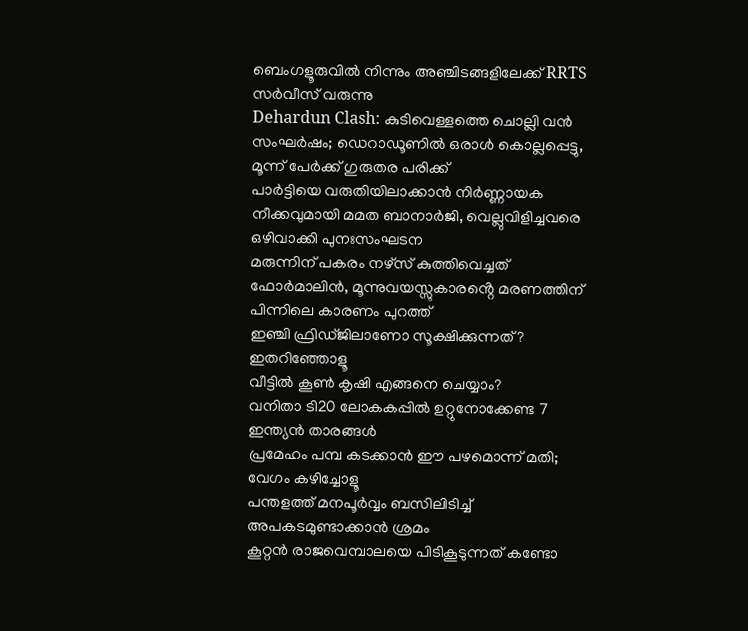ബെംഗളൂരുവില്‍ നിന്നും അഞ്ചിടങ്ങളിലേക്ക് RRTS സര്‍വീസ് വരുന്നു
Dehardun Clash: കുടിവെള്ളത്തെ ചൊല്ലി വൻ സംഘർഷം; ഡെറാഡൂണിൽ ഒരാൾ കൊല്ലപ്പെട്ടു, മൂന്ന് പേർക്ക് ഗുരുതര പരിക്ക്
പാർട്ടിയെ വരുതിയിലാക്കാൻ നിർണ്ണായക നീക്കവുമായി മമത ബാനാർജി, വെല്ലുവിളിച്ചവരെ ഒഴിവാക്കി പുനഃസംഘടന
മരുന്നിന് പകരം നഴ്സ് കുത്തിവെച്ചത് ഫോർമാലിൻ, മൂന്നുവയസ്സുകാരൻ്റെ മരണത്തിന് പിന്നിലെ കാരണം പുറത്ത്
ഇഞ്ചി ഫ്രിഡ്ജിലാണോ സൂക്ഷിക്കുന്നത്? ഇതറിഞ്ഞോളൂ
വീട്ടിൽ കൂൺ കൃഷി എങ്ങനെ ചെയ്യാം?
വനിതാ ടി20 ലോകകപ്പില്‍ ഉറ്റുനോക്കേണ്ട 7 ഇന്ത്യന്‍ താരങ്ങള്‍
പ്രമേഹം പമ്പ കടക്കാന്‍ ഈ പഴമൊന്ന് മതി; വേഗം കഴിച്ചോളൂ
പന്തളത്ത് മനപൂർവ്വം ബസിലിടിച്ച് അപകടമുണ്ടാക്കാൻ ശ്രമം
കൂറ്റൻ രാജവെമ്പാലയെ പിടികൂടുന്നത് കണ്ടോ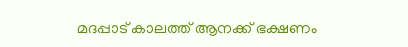മദപ്പാട് കാലത്ത് ആനക്ക് ഭക്ഷണം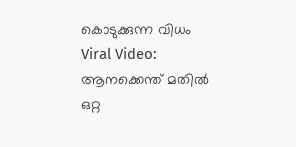കൊടുക്കുന്ന വിധം
Viral Video: ആനക്കെന്ത് മതിൽ ഒറ്റ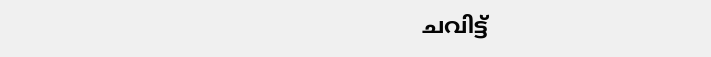ചവിട്ട്